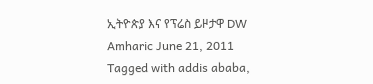ኢትዮጵያ እና የፕሬስ ይዞታዋ DW Amharic June 21, 2011 Tagged with addis ababa,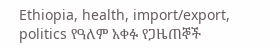Ethiopia, health, import/export, politics የዓለም አቀፉ የጋዜጠኞች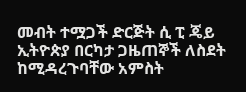መብት ተሟጋች ድርጅት ሲ ፒ ጄይ ኢትዮጵያ በርካታ ጋዜጠኞች ለስደት ከሚዳረጉባቸው አምስት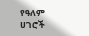የዓለም ሀገሮች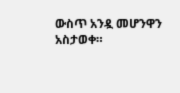ውስጥ አንዷ መሆንዋን አስታወቀ።